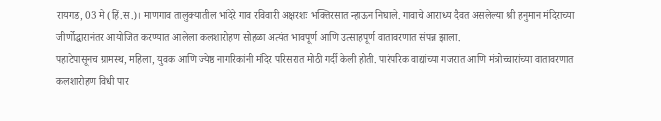रायगड, 03 मे (हिं.स.)। माणगाव तालुक्यातील भांदेरे गाव रविवारी अक्षरशः भक्तिरसात न्हाऊन निघाले. गावाचे आराध्य दैवत असलेल्या श्री हनुमान मंदिराच्या जीर्णोद्धारानंतर आयोजित करण्यात आलेला कलशारोहण सोहळा अत्यंत भावपूर्ण आणि उत्साहपूर्ण वातावरणात संपन्न झाला.
पहाटेपासूनच ग्रामस्थ, महिला, युवक आणि ज्येष्ठ नागरिकांनी मंदिर परिसरात मोठी गर्दी केली होती. पारंपरिक वाद्यांच्या गजरात आणि मंत्रोच्चारांच्या वातावरणात कलशारोहण विधी पार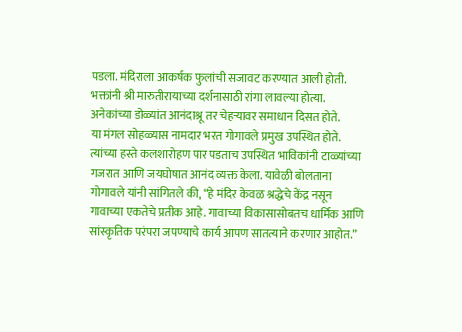पडला. मंदिराला आकर्षक फुलांची सजावट करण्यात आली होती. भक्तांनी श्री मारुतीरायाच्या दर्शनासाठी रांगा लावल्या होत्या. अनेकांच्या डोळ्यांत आनंदाश्रू तर चेहऱ्यावर समाधान दिसत होते.
या मंगल सोहळ्यास नामदार भरत गोगावले प्रमुख उपस्थित होते. त्यांच्या हस्ते कलशारोहण पार पडताच उपस्थित भाविकांनी टाळ्यांच्या गजरात आणि जयघोषात आनंद व्यक्त केला. यावेळी बोलताना गोगावले यांनी सांगितले की, “हे मंदिर केवळ श्रद्धेचे केंद्र नसून गावाच्या एकतेचे प्रतीक आहे. गावाच्या विकासासोबतच धार्मिक आणि सांस्कृतिक परंपरा जपण्याचे कार्य आपण सातत्याने करणार आहोत.”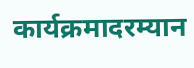कार्यक्रमादरम्यान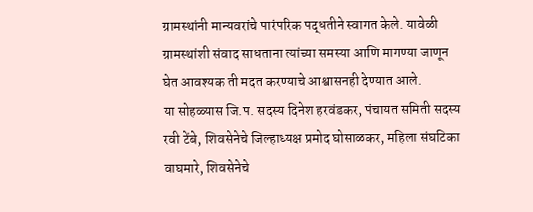ग्रामस्थांनी मान्यवरांचे पारंपरिक पद्धतीने स्वागत केले. यावेळी ग्रामस्थांशी संवाद साधताना त्यांच्या समस्या आणि मागण्या जाणून घेत आवश्यक ती मदत करण्याचे आश्वासनही देण्यात आले.
या सोहळ्यास जि.प. सदस्य दिनेश हरवंडकर, पंचायत समिती सदस्य रवी टेंबे, शिवसेनेचे जिल्हाध्यक्ष प्रमोद घोसाळकर, महिला संघटिका वाघमारे, शिवसेनेचे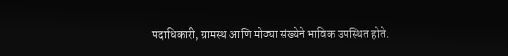पदाधिकारी, ग्रामस्थ आणि मोठ्या संख्येने भाविक उपस्थित होते.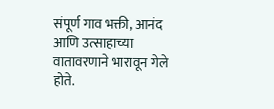संपूर्ण गाव भक्ती, आनंद आणि उत्साहाच्या वातावरणाने भारावून गेले होते.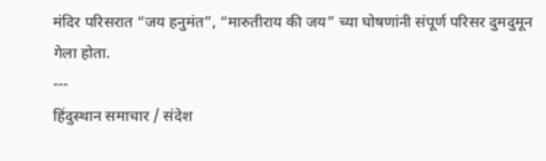मंदिर परिसरात “जय हनुमंत”, “मारुतीराय की जय” च्या घोषणांनी संपूर्ण परिसर दुमदुमून गेला होता.
---
हिंदुस्थान समाचार / संदेश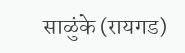साळुंके (रायगड)